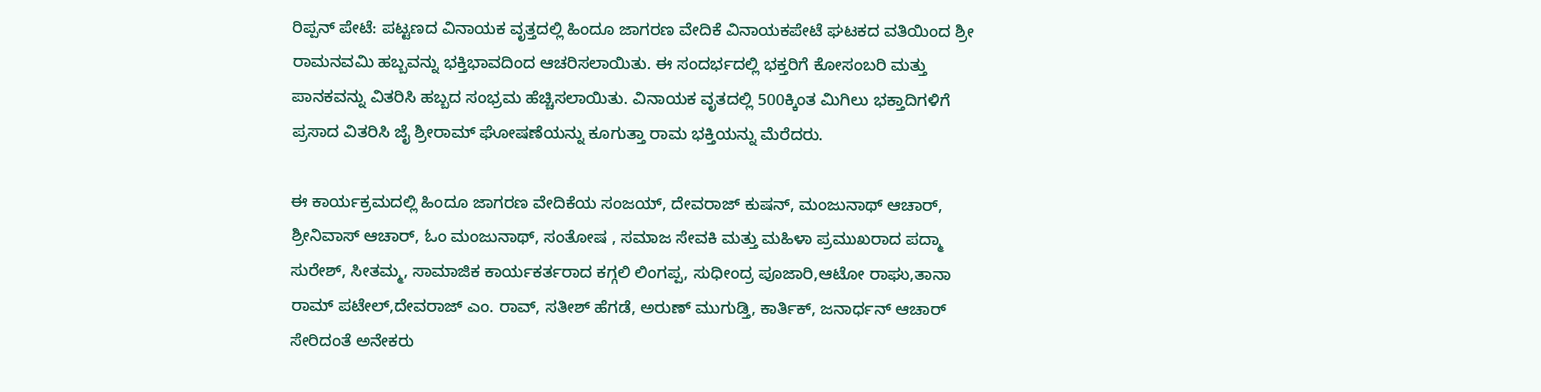ರಿಪ್ಪನ್ ಪೇಟೆ: ಪಟ್ಟಣದ ವಿನಾಯಕ ವೃತ್ತದಲ್ಲಿ ಹಿಂದೂ ಜಾಗರಣ ವೇದಿಕೆ ವಿನಾಯಕಪೇಟೆ ಘಟಕದ ವತಿಯಿಂದ ಶ್ರೀ ರಾಮನವಮಿ ಹಬ್ಬವನ್ನು ಭಕ್ತಿಭಾವದಿಂದ ಆಚರಿಸಲಾಯಿತು. ಈ ಸಂದರ್ಭದಲ್ಲಿ ಭಕ್ತರಿಗೆ ಕೋಸಂಬರಿ ಮತ್ತು ಪಾನಕವನ್ನು ವಿತರಿಸಿ ಹಬ್ಬದ ಸಂಭ್ರಮ ಹೆಚ್ಚಿಸಲಾಯಿತು. ವಿನಾಯಕ ವೃತದಲ್ಲಿ 500ಕ್ಕಿಂತ ಮಿಗಿಲು ಭಕ್ತಾದಿಗಳಿಗೆ ಪ್ರಸಾದ ವಿತರಿಸಿ ಜೈ ಶ್ರೀರಾಮ್ ಘೋಷಣೆಯನ್ನು ಕೂಗುತ್ತಾ ರಾಮ ಭಕ್ತಿಯನ್ನು ಮೆರೆದರು.

ಈ ಕಾರ್ಯಕ್ರಮದಲ್ಲಿ ಹಿಂದೂ ಜಾಗರಣ ವೇದಿಕೆಯ ಸಂಜಯ್, ದೇವರಾಜ್ ಕುಷನ್, ಮಂಜುನಾಥ್ ಆಚಾರ್, ಶ್ರೀನಿವಾಸ್ ಆಚಾರ್, ಓಂ ಮಂಜುನಾಥ್, ಸಂತೋಷ , ಸಮಾಜ ಸೇವಕಿ ಮತ್ತು ಮಹಿಳಾ ಪ್ರಮುಖರಾದ ಪದ್ಮಾ ಸುರೇಶ್, ಸೀತಮ್ಮ, ಸಾಮಾಜಿಕ ಕಾರ್ಯಕರ್ತರಾದ ಕಗ್ಗಲಿ ಲಿಂಗಪ್ಪ, ಸುಧೀಂದ್ರ ಪೂಜಾರಿ,ಆಟೋ ರಾಘು,ತಾನಾ ರಾಮ್ ಪಟೇಲ್,ದೇವರಾಜ್ ಎಂ. ರಾವ್, ಸತೀಶ್ ಹೆಗಡೆ, ಅರುಣ್ ಮುಗುಡ್ತಿ, ಕಾರ್ತಿಕ್, ಜನಾರ್ಧನ್ ಆಚಾರ್ ಸೇರಿದಂತೆ ಅನೇಕರು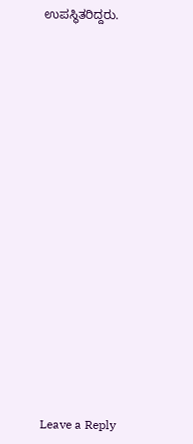ಉಪಸ್ಥಿತರಿದ್ದರು.


















Leave a Reply